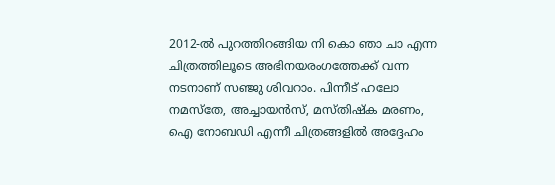2012-ൽ പുറത്തിറങ്ങിയ നി കൊ ഞാ ചാ എന്ന ചിത്രത്തിലൂടെ അഭിനയരംഗത്തേക്ക് വന്ന നടനാണ് സഞ്ജു ശിവറാം. പിന്നീട് ഹലോ നമസ്തേ, അച്ചായൻസ്, മസ്തിഷ്ക മരണം, ഐ നോബഡി എന്നീ ചിത്രങ്ങളിൽ അദ്ദേഹം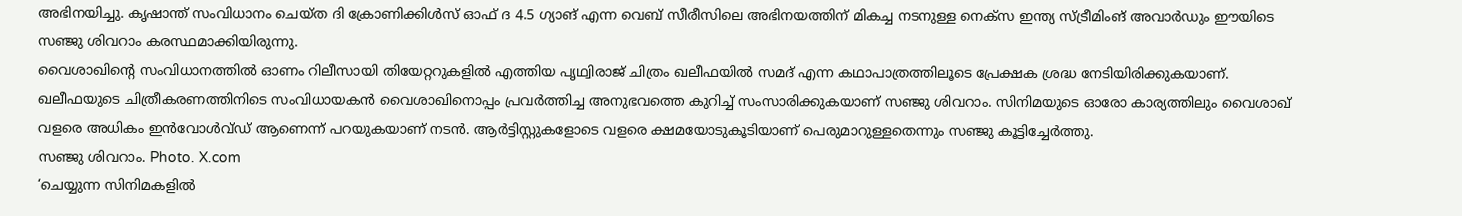അഭിനയിച്ചു. കൃഷാന്ത് സംവിധാനം ചെയ്ത ദി ക്രോണിക്കിൾസ് ഓഫ് ദ 4.5 ഗ്യാങ് എന്ന വെബ് സീരീസിലെ അഭിനയത്തിന് മികച്ച നടനുള്ള നെക്സ ഇന്ത്യ സ്ട്രീമിംങ് അവാർഡും ഈയിടെ സഞ്ജു ശിവറാം കരസ്ഥമാക്കിയിരുന്നു.
വൈശാഖിന്റെ സംവിധാനത്തിൽ ഓണം റിലീസായി തിയേറ്ററുകളിൽ എത്തിയ പൃഥ്വിരാജ് ചിത്രം ഖലീഫയിൽ സമദ് എന്ന കഥാപാത്രത്തിലൂടെ പ്രേക്ഷക ശ്രദ്ധ നേടിയിരിക്കുകയാണ്.
ഖലീഫയുടെ ചിത്രീകരണത്തിനിടെ സംവിധായകൻ വൈശാഖിനൊപ്പം പ്രവർത്തിച്ച അനുഭവത്തെ കുറിച്ച് സംസാരിക്കുകയാണ് സഞ്ജു ശിവറാം. സിനിമയുടെ ഓരോ കാര്യത്തിലും വൈശാഖ് വളരെ അധികം ഇൻവോൾവ്ഡ് ആണെന്ന് പറയുകയാണ് നടൻ. ആർട്ടിസ്റ്റുകളോടെ വളരെ ക്ഷമയോടുകൂടിയാണ് പെരുമാറുള്ളതെന്നും സഞ്ജു കൂട്ടിച്ചേർത്തു.
സഞ്ജു ശിവറാം. Photo. X.com
‘ചെയ്യുന്ന സിനിമകളിൽ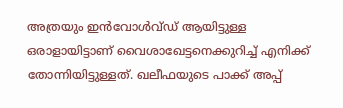അത്രയും ഇൻവോൾവ്ഡ് ആയിട്ടുള്ള ഒരാളായിട്ടാണ് വൈശാഖേട്ടനെക്കുറിച്ച് എനിക്ക് തോന്നിയിട്ടുള്ളത്. ഖലീഫയുടെ പാക്ക് അപ്പ്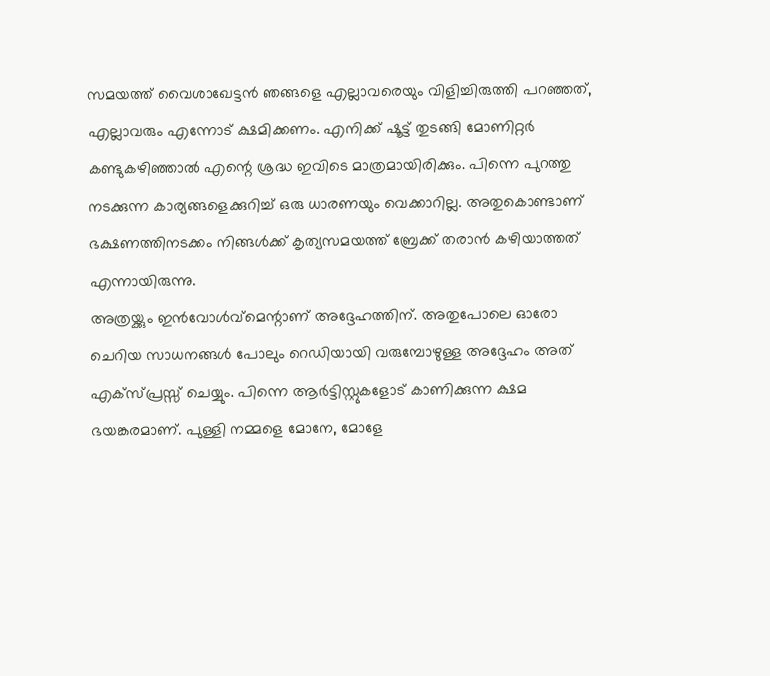സമയത്ത് വൈശാഖേട്ടൻ ഞങ്ങളെ എല്ലാവരെയും വിളിച്ചിരുത്തി പറഞ്ഞത്, എല്ലാവരും എന്നോട് ക്ഷമിക്കണം. എനിക്ക് ഷൂട്ട് തുടങ്ങി മോണിറ്റർ കണ്ടുകഴിഞ്ഞാൽ എന്റെ ശ്രദ്ധ ഇവിടെ മാത്രമായിരിക്കും. പിന്നെ പുറത്തു നടക്കുന്ന കാര്യങ്ങളെക്കുറിച്ച് ഒരു ധാരണയും വെക്കാറില്ല. അതുകൊണ്ടാണ് ഭക്ഷണത്തിനടക്കം നിങ്ങൾക്ക് കൃത്യസമയത്ത് ബ്രേക്ക് തരാൻ കഴിയാത്തത് എന്നായിരുന്നു.
അത്രയ്ക്കും ഇൻവോൾവ്മെന്റാണ് അദ്ദേഹത്തിന്. അതുപോലെ ഓരോ ചെറിയ സാധനങ്ങൾ പോലും റെഡിയായി വരുമ്പോഴുള്ള അദ്ദേഹം അത് എക്സ്പ്രസ്സ് ചെയ്യും. പിന്നെ ആർട്ടിസ്റ്റുകളോട് കാണിക്കുന്ന ക്ഷമ ഭയങ്കരമാണ്. പുള്ളി നമ്മളെ മോനേ, മോളേ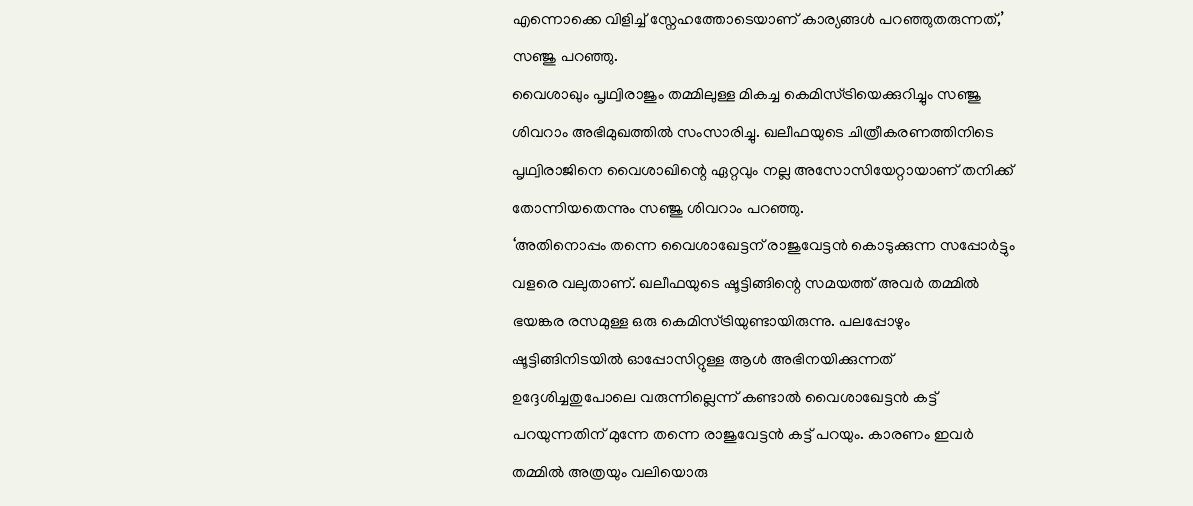എന്നൊക്കെ വിളിച്ച് സ്നേഹത്തോടെയാണ് കാര്യങ്ങൾ പറഞ്ഞുതരുന്നത്,’ സഞ്ജു പറഞ്ഞു.
വൈശാഖും പൃഥ്വിരാജും തമ്മിലുള്ള മികച്ച കെമിസ്ട്രിയെക്കുറിച്ചും സഞ്ജു ശിവറാം അഭിമുഖത്തിൽ സംസാരിച്ചു. ഖലീഫയുടെ ചിത്രീകരണത്തിനിടെ പൃഥ്വിരാജിനെ വൈശാഖിന്റെ ഏറ്റവും നല്ല അസോസിയേറ്റായാണ് തനിക്ക് തോന്നിയതെന്നും സഞ്ജു ശിവറാം പറഞ്ഞു.
‘അതിനൊപ്പം തന്നെ വൈശാഖേട്ടന് രാജുവേട്ടൻ കൊടുക്കുന്ന സപ്പോർട്ടും വളരെ വലുതാണ്. ഖലീഫയുടെ ഷൂട്ടിങ്ങിന്റെ സമയത്ത് അവർ തമ്മിൽ ഭയങ്കര രസമുള്ള ഒരു കെമിസ്ട്രിയുണ്ടായിരുന്നു. പലപ്പോഴും ഷൂട്ടിങ്ങിനിടയിൽ ഓപ്പോസിറ്റുള്ള ആൾ അഭിനയിക്കുന്നത് ഉദ്ദേശിച്ചതുപോലെ വരുന്നില്ലെന്ന് കണ്ടാൽ വൈശാഖേട്ടൻ കട്ട് പറയുന്നതിന് മുന്നേ തന്നെ രാജുവേട്ടൻ കട്ട് പറയും. കാരണം ഇവർ തമ്മിൽ അത്രയും വലിയൊരു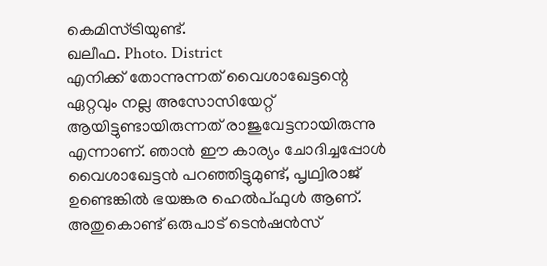കെമിസ്ട്രിയുണ്ട്.
ഖലീഫ. Photo. District
എനിക്ക് തോന്നുന്നത് വൈശാഖേട്ടന്റെ ഏറ്റവും നല്ല അസോസിയേറ്റ് ആയിട്ടുണ്ടായിരുന്നത് രാജുവേട്ടനായിരുന്നു എന്നാണ്. ഞാൻ ഈ കാര്യം ചോദിച്ചപ്പോൾ വൈശാഖേട്ടൻ പറഞ്ഞിട്ടുമുണ്ട്, പൃഥ്വിരാജ് ഉണ്ടെങ്കിൽ ഭയങ്കര ഹെൽപ്ഫുൾ ആണ്. അതുകൊണ്ട് ഒരുപാട് ടെൻഷൻസ്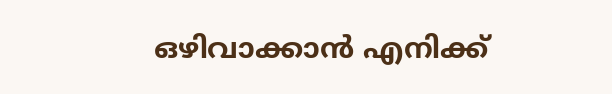ഒഴിവാക്കാൻ എനിക്ക്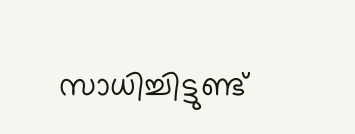സാധിച്ചിട്ടുണ്ട്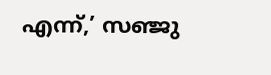എന്ന്,’ സഞ്ജു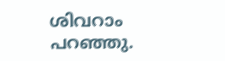ശിവറാം പറഞ്ഞു.